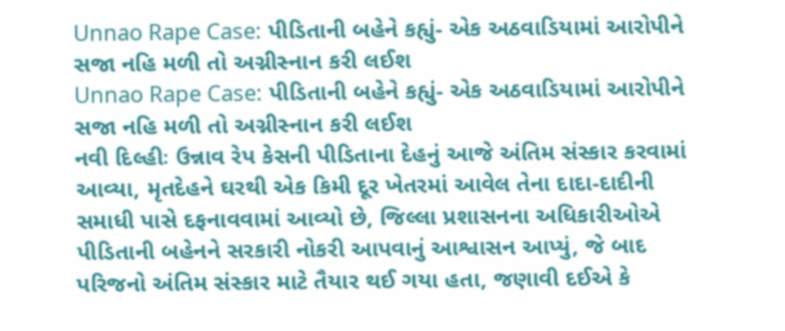Unnao Rape Case: પીડિતાની બહેને કહ્યું- એક અઠવાડિયામાં આરોપીને સજા નહિ મળી તો અગ્નીસ્નાન કરી લઈશ
Unnao Rape Case: પીડિતાની બહેને કહ્યું- એક અઠવાડિયામાં આરોપીને સજા નહિ મળી તો અગ્નીસ્નાન કરી લઈશ
નવી દિલ્હીઃ ઉન્નાવ રેપ કેસની પીડિતાના દેહનું આજે અંતિમ સંસ્કાર કરવામાં આવ્યા, મૃતદેહને ઘરથી એક કિમી દૂર ખેતરમાં આવેલ તેના દાદા-દાદીની સમાધી પાસે દફનાવવામાં આવ્યો છે, જિલ્લા પ્રશાસનના અધિકારીઓએ પીડિતાની બહેનને સરકારી નોકરી આપવાનું આશ્વાસન આપ્યું, જે બાદ પરિજનો અંતિમ સંસ્કાર માટે તૈયાર થઈ ગયા હતા, જણાવી દઈએ કે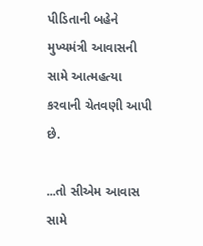પીડિતાની બહેને મુખ્યમંત્રી આવાસની સામે આત્મહત્યા કરવાની ચેતવણી આપી છે.

...તો સીએમ આવાસ સામે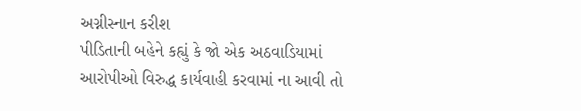અગ્નીસ્નાન કરીશ
પીડિતાની બહેને કહ્યું કે જો એક અઠવાડિયામાં આરોપીઓ વિરુદ્ધ કાર્યવાહી કરવામાં ના આવી તો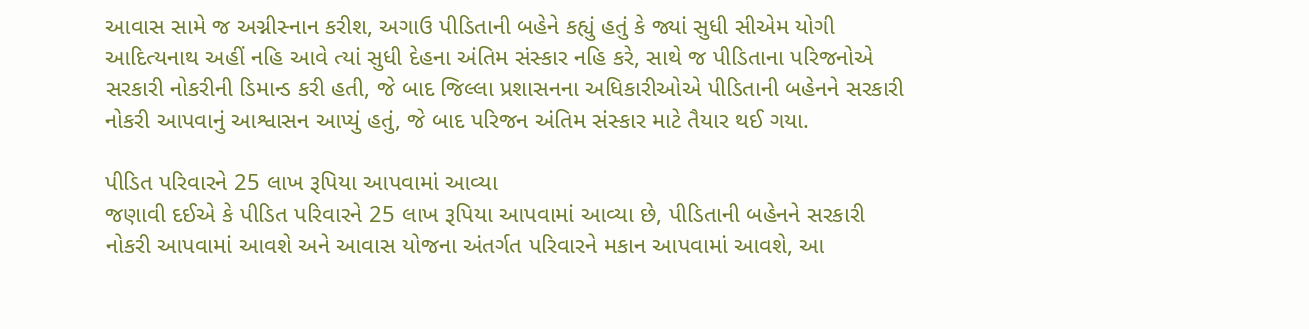આવાસ સામે જ અગ્નીસ્નાન કરીશ, અગાઉ પીડિતાની બહેને કહ્યું હતું કે જ્યાં સુધી સીએમ યોગી આદિત્યનાથ અહીં નહિ આવે ત્યાં સુધી દેહના અંતિમ સંસ્કાર નહિ કરે, સાથે જ પીડિતાના પરિજનોએ સરકારી નોકરીની ડિમાન્ડ કરી હતી, જે બાદ જિલ્લા પ્રશાસનના અધિકારીઓએ પીડિતાની બહેનને સરકારી નોકરી આપવાનું આશ્વાસન આપ્યું હતું, જે બાદ પરિજન અંતિમ સંસ્કાર માટે તૈયાર થઈ ગયા.

પીડિત પરિવારને 25 લાખ રૂપિયા આપવામાં આવ્યા
જણાવી દઈએ કે પીડિત પરિવારને 25 લાખ રૂપિયા આપવામાં આવ્યા છે, પીડિતાની બહેનને સરકારી નોકરી આપવામાં આવશે અને આવાસ યોજના અંતર્ગત પરિવારને મકાન આપવામાં આવશે, આ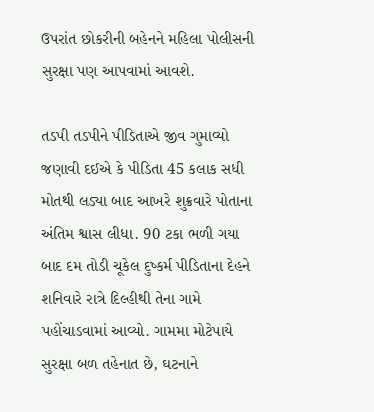ઉપરાંત છોકરીની બહેનને મહિલા પોલીસની સુરક્ષા પણ આપવામાં આવશે.

તડપી તડપીને પીડિતાએ જીવ ગુમાવ્યો
જણાવી દઈએ કે પીડિતા 45 કલાક સધી મોતથી લડ્યા બાદ આખરે શુક્રવારે પોતાના અંતિમ શ્વાસ લીધા. 90 ટકા ભળી ગયા બાદ દમ તોડી ચૂકેલ દુષ્કર્મ પીડિતાના દેહને શનિવારે રાત્રે દિલ્હીથી તેના ગામે પહોંચાડવામાં આવ્યો. ગામમા મોટેપાયે સુરક્ષા બળ તહેનાત છે, ઘટનાને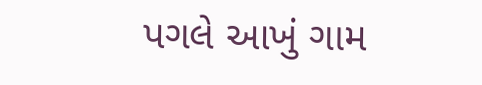પગલે આખું ગામ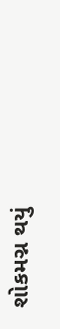શોકમગ્ન થયું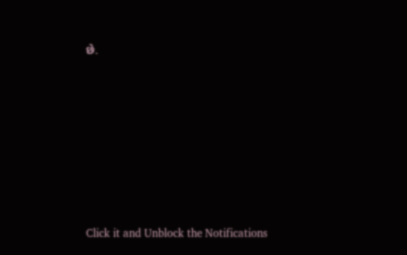છે.












Click it and Unblock the Notifications